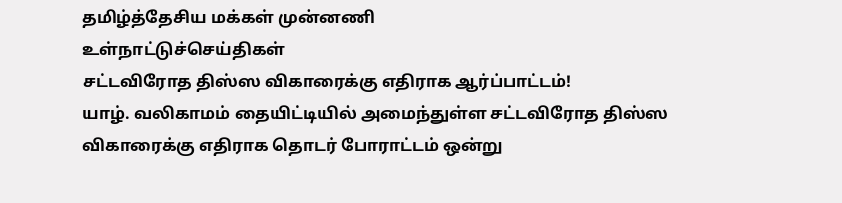தமிழ்த்தேசிய மக்கள் முன்னணி
உள்நாட்டுச்செய்திகள்
சட்டவிரோத திஸ்ஸ விகாரைக்கு எதிராக ஆர்ப்பாட்டம்!
யாழ். வலிகாமம் தையிட்டியில் அமைந்துள்ள சட்டவிரோத திஸ்ஸ விகாரைக்கு எதிராக தொடர் போராட்டம் ஒன்று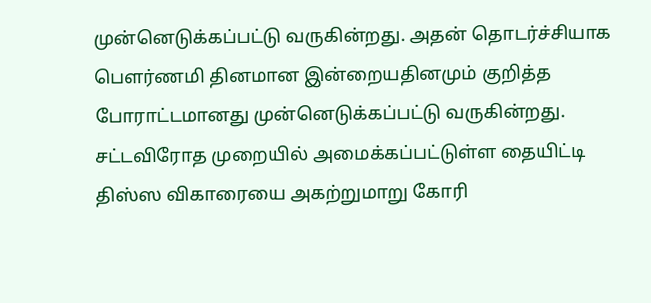முன்னெடுக்கப்பட்டு வருகின்றது. அதன் தொடர்ச்சியாக பௌர்ணமி தினமான இன்றையதினமும் குறித்த போராட்டமானது முன்னெடுக்கப்பட்டு வருகின்றது.
சட்டவிரோத முறையில் அமைக்கப்பட்டுள்ள தையிட்டி திஸ்ஸ விகாரையை அகற்றுமாறு கோரி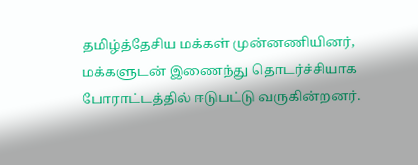தமிழ்த்தேசிய மக்கள் முன்னணியினர், மக்களுடன் இணைந்து தொடர்ச்சியாக போராட்டத்தில் ஈடுபட்டு வருகின்றனர்.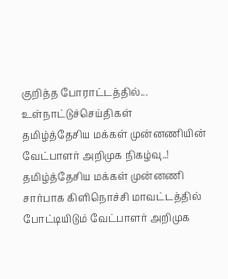குறித்த போராட்டத்தில்...
உள்நாட்டுச்செய்திகள்
தமிழ்த்தேசிய மக்கள் முன்னணியின் வேட்பாளர் அறிமுக நிகழ்வு..!
தமிழ்த்தேசிய மக்கள் முன்னணி சார்பாக கிளிநொச்சி மாவட்டத்தில் போட்டியிடும் வேட்பாளர் அறிமுக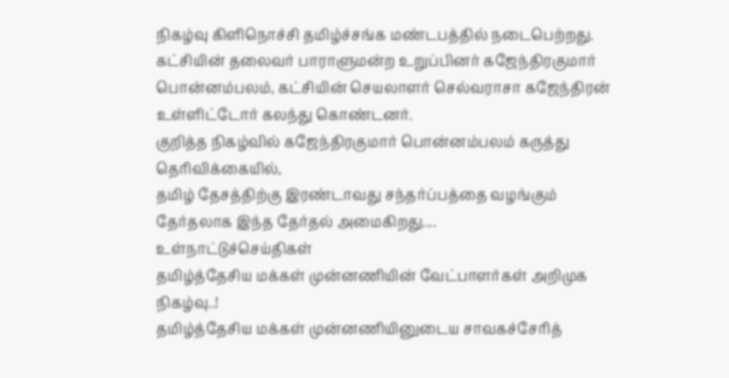நிகழ்வு கிளிநொச்சி தமிழ்ச்சங்க மண்டபத்தில் நடைபெற்றது.
கட்சியின் தலைவர் பாராளுமன்ற உறுப்பினர் கஜேந்திரகுமார் பொன்னம்பலம், கட்சியின் செயலாளர் செல்வராசா கஜேந்திரன் உள்ளிட்டோர் கலந்து கொண்டனர்.
குறித்த நிகழ்வில் கஜேந்திரகுமார் பொன்னம்பலம் கருத்து தெரிவிக்கையில்,
தமிழ் தேசத்திற்கு இரண்டாவது சந்தர்ப்பத்தை வழங்கும் தேர்தலாக இந்த தேர்தல் அமைகிறது....
உள்நாட்டுச்செய்திகள்
தமிழ்த்தேசிய மக்கள் முன்னணியின் வேட்பாளர்கள் அறிமுக நிகழ்வு..!
தமிழ்த்தேசிய மக்கள் முன்னணியினுடைய சாவகச்சேரித்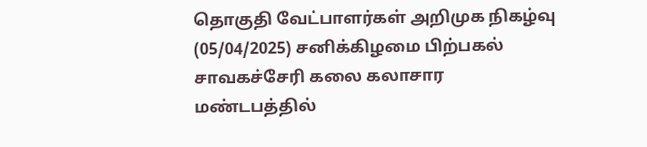தொகுதி வேட்பாளர்கள் அறிமுக நிகழ்வு (05/04/2025) சனிக்கிழமை பிற்பகல் சாவகச்சேரி கலை கலாசார மண்டபத்தில்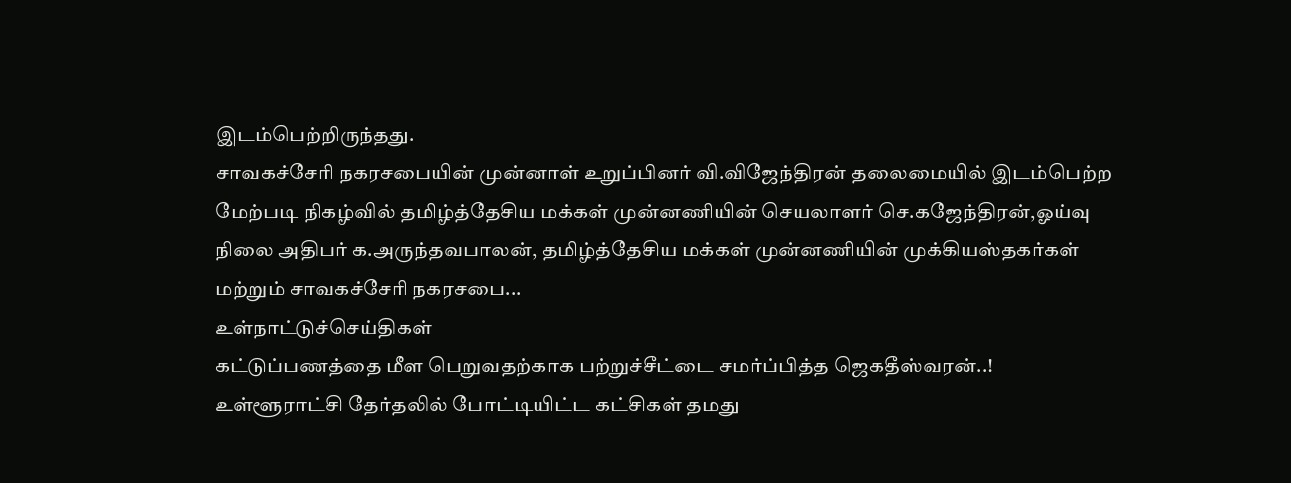இடம்பெற்றிருந்தது.
சாவகச்சேரி நகரசபையின் முன்னாள் உறுப்பினர் வி.விஜேந்திரன் தலைமையில் இடம்பெற்ற மேற்படி நிகழ்வில் தமிழ்த்தேசிய மக்கள் முன்னணியின் செயலாளர் செ.கஜேந்திரன்,ஓய்வு நிலை அதிபர் க.அருந்தவபாலன், தமிழ்த்தேசிய மக்கள் முன்னணியின் முக்கியஸ்தகர்கள் மற்றும் சாவகச்சேரி நகரசபை...
உள்நாட்டுச்செய்திகள்
கட்டுப்பணத்தை மீள பெறுவதற்காக பற்றுச்சீட்டை சமர்ப்பித்த ஜெகதீஸ்வரன்..!
உள்ளூராட்சி தேர்தலில் போட்டியிட்ட கட்சிகள் தமது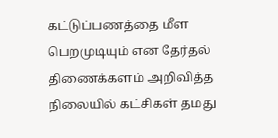கட்டுப்பணத்தை மீள பெறமுடியும் என தேர்தல் திணைக்களம் அறிவித்த நிலையில் கட்சிகள் தமது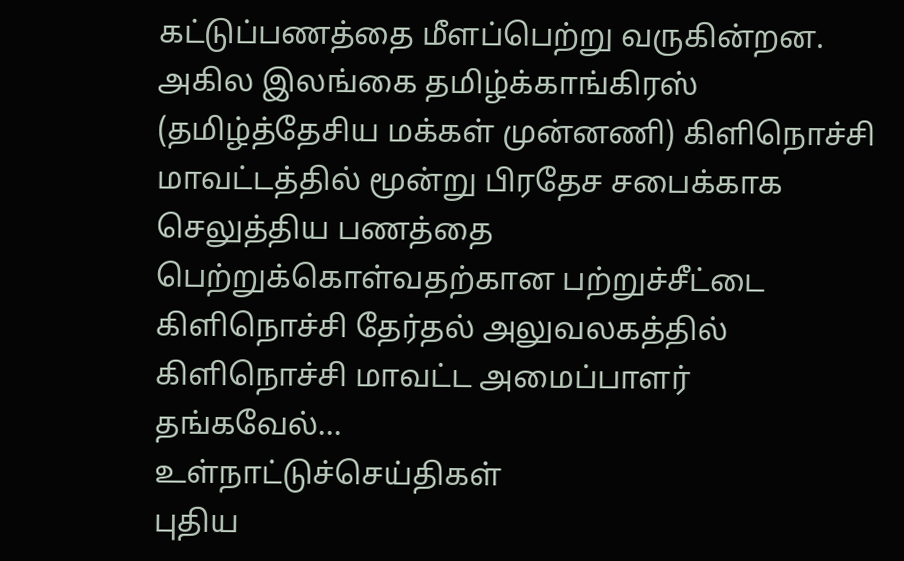கட்டுப்பணத்தை மீளப்பெற்று வருகின்றன.
அகில இலங்கை தமிழ்க்காங்கிரஸ் (தமிழ்த்தேசிய மக்கள் முன்னணி) கிளிநொச்சி மாவட்டத்தில் மூன்று பிரதேச சபைக்காக செலுத்திய பணத்தை பெற்றுக்கொள்வதற்கான பற்றுச்சீட்டை கிளிநொச்சி தேர்தல் அலுவலகத்தில் கிளிநொச்சி மாவட்ட அமைப்பாளர் தங்கவேல்...
உள்நாட்டுச்செய்திகள்
புதிய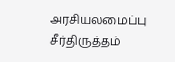அரசியலமைப்பு சீர்திருத்தம்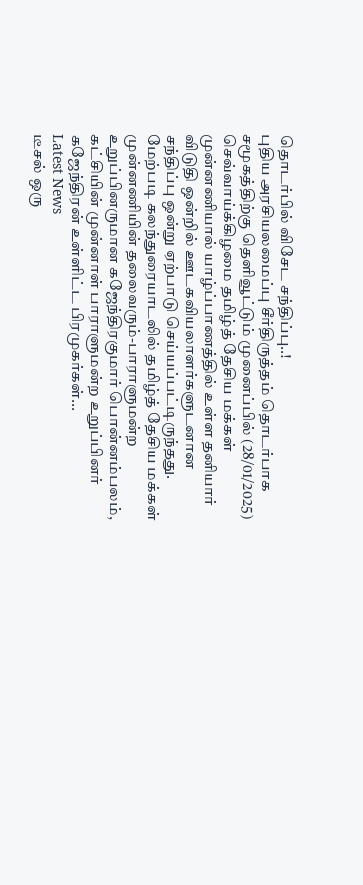தொடர்பில் விசேட சந்திப்பு..!
புதிய அரசியலமைப்பு சீர்திருத்தம் தொடர்பாக சமூகத்திற்கு தெளிவூட்டும் முனைப்பில் (28/01/2025) செவ்வாய்க்கிழமை தமிழ்த் தேசிய மக்கள் முன்னணியால் யாழ்ப்பாணத்தில் உள்ள தனியார் விடுதி ஒன்றில் ஊடகவியலாளர்களுடனான சந்திப்பு ஒன்று ஏற்பாடு செய்யப்பட்டிருந்தது.
மேற்படி கலந்துரையாடலில் தமிழ்த் தேசிய மக்கள் முன்னணியின் தலைவரும்-பாராளுமன்ற உறுப்பினருமான கஜேந்திரகுமார் பொன்னம்பலம், கட்சியின் முன்னாள் பாராளுமன்ற உறுப்பினர் கஜேந்திரன் உள்ளிட்ட பிரமுகர்கள்...
Latest News
டீசல் ஒரு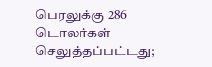பெரலுக்கு 286 டொலர்கள் செலுத்தப்பட்டது;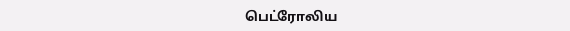பெட்ரோலிய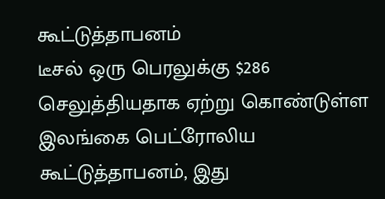கூட்டுத்தாபனம்
டீசல் ஒரு பெரலுக்கு $286 செலுத்தியதாக ஏற்று கொண்டுள்ள இலங்கை பெட்ரோலிய கூட்டுத்தாபனம், இது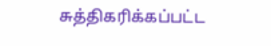சுத்திகரிக்கப்பட்ட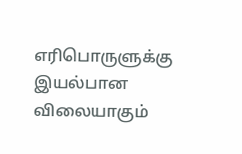எரிபொருளுக்கு இயல்பான விலையாகும்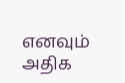எனவும் அதிக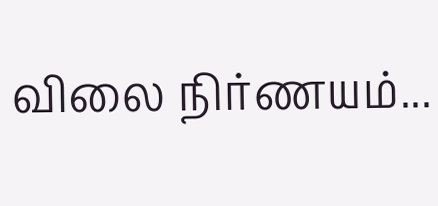விலை நிர்ணயம்...